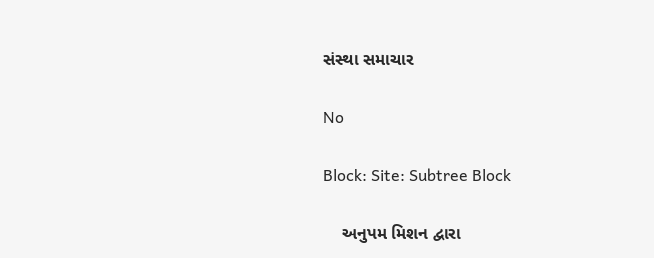સંસ્થા સમાચાર

No

Block: Site: Subtree Block

    અનુપમ મિશન દ્વારા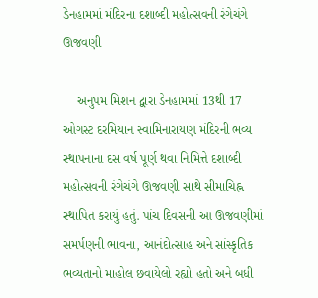ડેનહામમાં મંદિરના દશાબ્દી મહોત્સવની રંગેચંગે ઊજવણી

    અનુપમ મિશન દ્વારા ડેનહામમાં 13થી 17 ઓગસ્ટ દરમિયાન સ્વામિનારાયણ મંદિરની ભવ્ય સ્થાપનાના દસ વર્ષ પૂર્ણ થવા નિમિત્તે દશાબ્દી મહોત્સવની રંગેચંગે ઊજવણી સાથે સીમાચિહ્ન સ્થાપિત કરાયું હતું. પાંચ દિવસની આ ઊજવણીમાં સમર્પણની ભાવના, આનંદોત્સાહ અને સાંસ્કૃતિક ભવ્યતાનો માહોલ છવાયેલો રહ્યો હતો અને બધી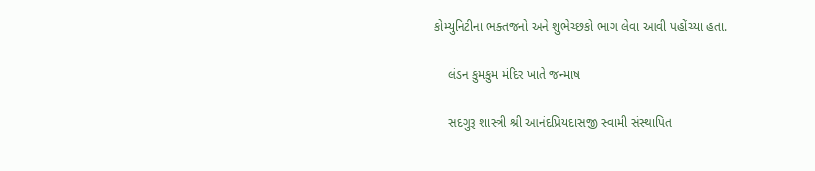કોમ્યુનિટીના ભક્તજનો અને શુભેચ્છકો ભાગ લેવા આવી પહોંચ્યા હતા.

    લંડન કુમકુમ મંદિર ખાતે જન્માષ

    સદગુરૂ શાસ્ત્રી શ્રી આનંદપ્રિયદાસજી સ્વામી સંસ્થાપિત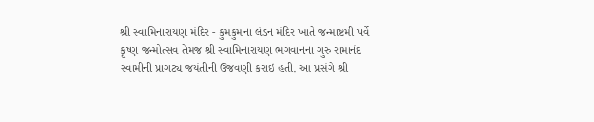શ્રી સ્વામિનારાયણ મંદિર - કુમકુમના લંડન મંદિર ખાતે જન્માષ્ટમી પર્વે કૃષ્ણ જન્મોત્સવ તેમજ શ્રી સ્વામિનારાયણ ભગવાનના ગુરુ રામાનંદ સ્વામીની પ્રાગટ્ય જયંતીની ઉજવણી કરાઇ હતી. આ પ્રસંગે શ્રી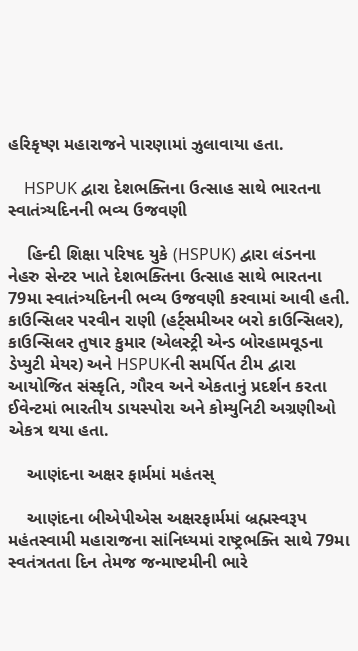હરિકૃષ્ણ મહારાજને પારણામાં ઝુલાવાયા હતા.

    HSPUK દ્વારા દેશભક્તિના ઉત્સાહ સાથે ભારતના સ્વાતંત્ર્યદિનની ભવ્ય ઉજવણી

    હિન્દી શિક્ષા પરિષદ યુકે (HSPUK) દ્વારા લંડનના નેહરુ સેન્ટર ખાતે દેશભક્તિના ઉત્સાહ સાથે ભારતના 79મા સ્વાતંત્ર્યદિનની ભવ્ય ઉજવણી કરવામાં આવી હતી. કાઉન્સિલર પરવીન રાણી (હર્ટ્સમીઅર બરો કાઉન્સિલર), કાઉન્સિલર તુષાર કુમાર (એલસ્ટ્રી એન્ડ બોરહામવૂડના ડેપ્યુટી મેયર) અને HSPUKની સમર્પિત ટીમ દ્વારા આયોજિત સંસ્કૃતિ, ગૌરવ અને એકતાનું પ્રદર્શન કરતા ઈવેન્ટમાં ભારતીય ડાયસ્પોરા અને કોમ્યુનિટી અગ્રણીઓ એકત્ર થયા હતા.

    આણંદના અક્ષર ફાર્મમાં મહંતસ્

    આણંદના બીએપીએસ અક્ષરફાર્મમાં બ્રહ્મસ્વરૂપ મહંતસ્વામી મહારાજના સાંનિધ્યમાં રાષ્ટ્રભક્તિ સાથે 79મા સ્વતંત્રતતા દિન તેમજ જન્માષ્ટમીની ભારે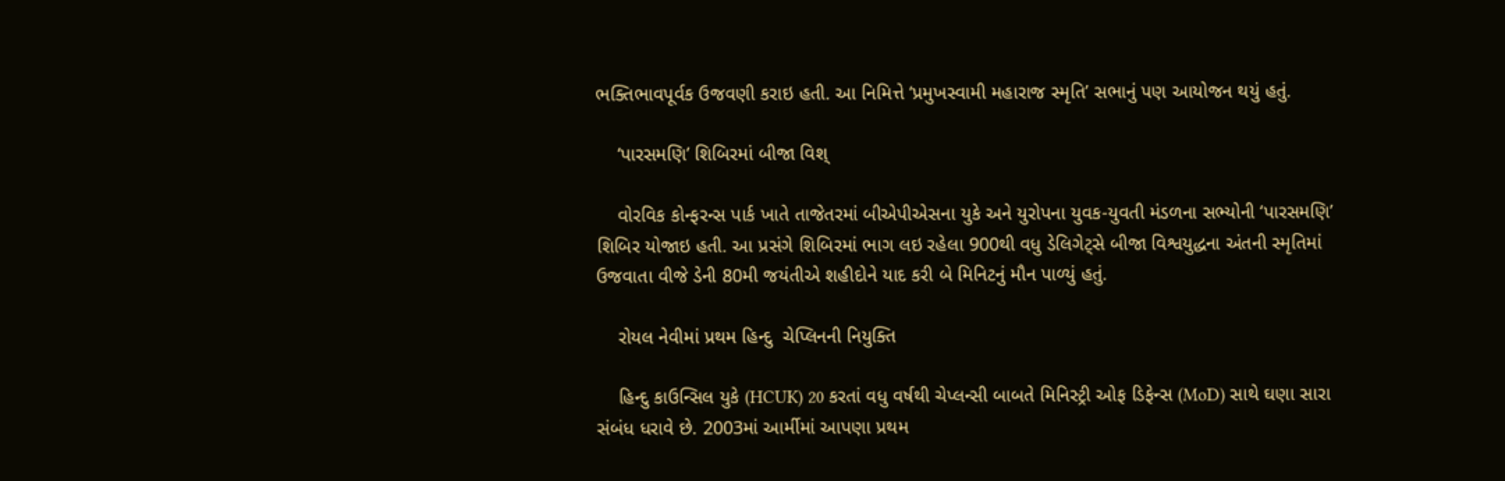ભક્તિભાવપૂર્વક ઉજવણી કરાઇ હતી. આ નિમિત્તે ‘પ્રમુખસ્વામી મહારાજ સ્મૃતિ’ સભાનું પણ આયોજન થયું હતું.

    ‘પારસમણિ’ શિબિરમાં બીજા વિશ્

    વોરવિક કોન્ફરન્સ પાર્ક ખાતે તાજેતરમાં બીએપીએસના યુકે અને યુરોપના યુવક-યુવતી મંડળના સભ્યોની ‘પારસમણિ’ શિબિર યોજાઇ હતી. આ પ્રસંગે શિબિરમાં ભાગ લઇ રહેલા 900થી વધુ ડેલિગેટ્સે બીજા વિશ્વયુદ્ધના અંતની સ્મૃતિમાં ઉજવાતા વીજે ડેની 80મી જયંતીએ શહીદોને યાદ કરી બે મિનિટનું મૌન પાળ્યું હતું.

    રોયલ નેવીમાં પ્રથમ હિન્દુ  ચેપ્લિનની નિયુક્તિ

    હિન્દુ કાઉન્સિલ યુકે (HCUK) 20 કરતાં વધુ વર્ષથી ચેપ્લન્સી બાબતે મિનિસ્ટ્રી ઓફ ડિફેન્સ (MoD) સાથે ઘણા સારા સંબંધ ધરાવે છે. 2003માં આર્મીમાં આપણા પ્રથમ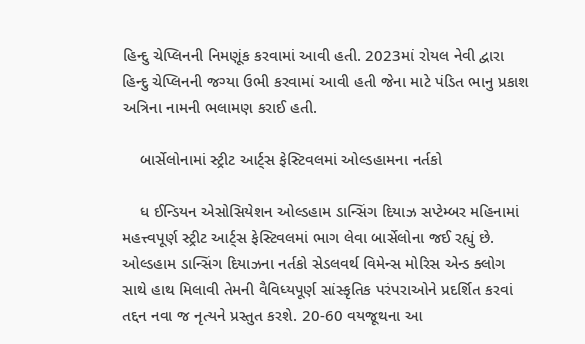હિન્દુ ચેપ્લિનની નિમણૂંક કરવામાં આવી હતી. 2023માં રોયલ નેવી દ્વારા હિન્દુ ચેપ્લિનની જગ્યા ઉભી કરવામાં આવી હતી જેના માટે પંડિત ભાનુ પ્રકાશ અત્રિના નામની ભલામણ કરાઈ હતી.

    બાર્સેલોનામાં સ્ટ્રીટ આર્ટ્સ ફેસ્ટિવલમાં ઓલ્ડહામના નર્તકો

    ધ ઈન્ડિયન એસોસિયેશન ઓલ્ડહામ ડાન્સિંગ દિયાઝ સપ્ટેમ્બર મહિનામાં મહત્ત્વપૂર્ણ સ્ટ્રીટ આર્ટ્સ ફેસ્ટિવલમાં ભાગ લેવા બાર્સેલોના જઈ રહ્યું છે. ઓલ્ડહામ ડાન્સિંગ દિયાઝના નર્તકો સેડલવર્થ વિમેન્સ મોરિસ એન્ડ ક્લોગ સાથે હાથ મિલાવી તેમની વૈવિધ્યપૂર્ણ સાંસ્કૃતિક પરંપરાઓને પ્રદર્શિત કરવાં તદ્દન નવા જ નૃત્યને પ્રસ્તુત કરશે. 20-60 વયજૂથના આ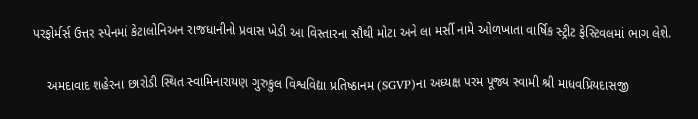પરફોર્મર્સ ઉત્તર સ્પેનમાં કેટાલોનિઅન રાજધાનીનો પ્રવાસ ખેડી આ વિસ્તારના સૌથી મોટા અને લા મર્સી નામે ઓળખાતા વાર્ષિક સ્ટ્રીટ ફેસ્ટિવલમાં ભાગ લેશે.

    અમદાવાદ શહેરના છારોડી સ્થિત સ્વામિનારાયણ ગુરુકુલ વિશ્વવિદ્યા પ્રતિષ્ઠાનમ (SGVP)ના અધ્યક્ષ પરમ પૂજ્ય સ્વામી શ્રી માધવપ્રિયદાસજી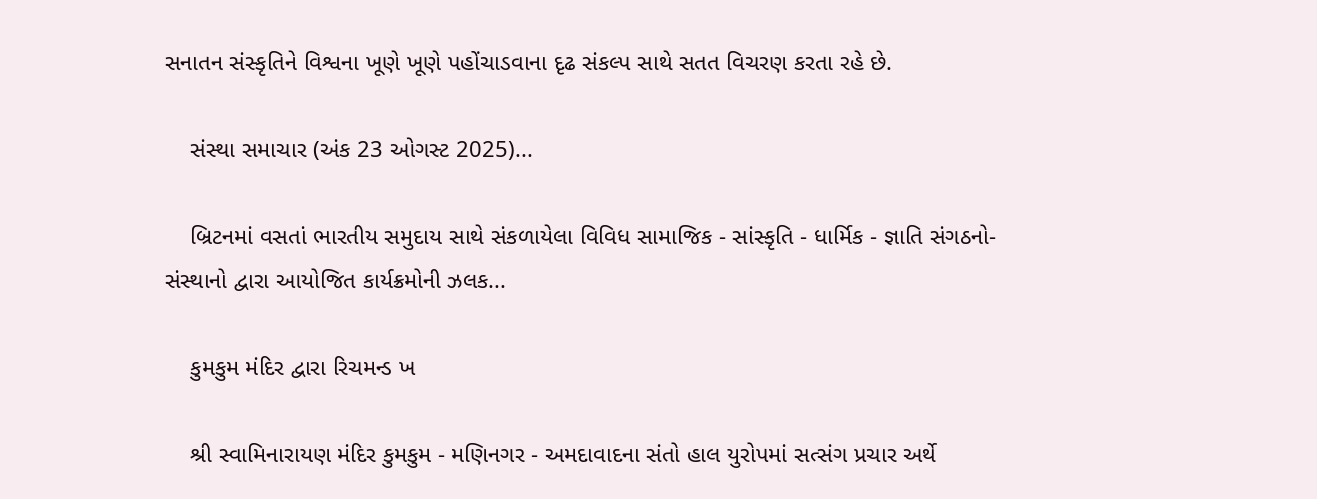સનાતન સંસ્કૃતિને વિશ્વના ખૂણે ખૂણે પહોંચાડવાના દૃઢ સંકલ્પ સાથે સતત વિચરણ કરતા રહે છે.

    સંસ્થા સમાચાર (અંક 23 ઓગસ્ટ 2025)...

    બ્રિટનમાં વસતાં ભારતીય સમુદાય સાથે સંકળાયેલા વિવિધ સામાજિક - સાંસ્કૃતિ - ધાર્મિક - જ્ઞાતિ સંગઠનો-સંસ્થાનો દ્વારા આયોજિત કાર્યક્રમોની ઝલક...

    કુમકુમ મંદિર દ્વારા રિચમન્ડ ખ

    શ્રી સ્વામિનારાયણ મંદિર કુમકુમ - મણિનગર - અમદાવાદના સંતો હાલ યુરોપમાં સત્સંગ પ્રચાર અર્થે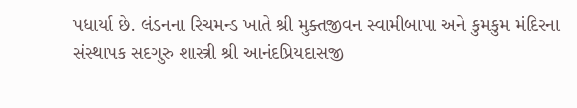પધાર્યા છે. લંડનના રિચમન્ડ ખાતે શ્રી મુક્તજીવન સ્વામીબાપા અને કુમકુમ મંદિરના સંસ્થાપક સદગુરુ શાસ્ત્રી શ્રી આનંદપ્રિયદાસજી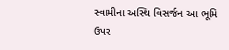સ્વામીના અસ્થિ વિસર્જન આ ભૂમિ ઉપર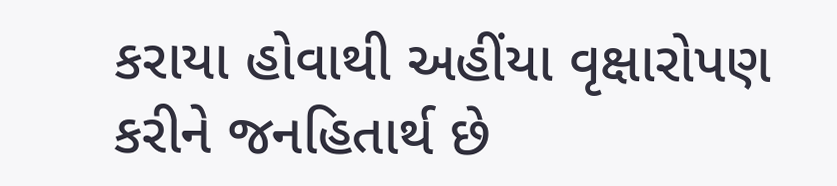કરાયા હોવાથી અહીંયા વૃક્ષારોપણ કરીને જનહિતાર્થ છે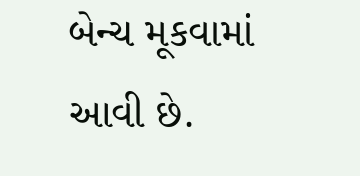બેન્ચ મૂકવામાં આવી છે.